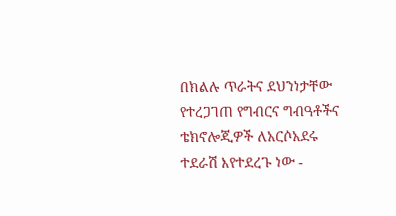በክልሉ ጥራትና ደህንነታቸው የተረጋገጠ የግብርና ግብዓቶችና ቴክኖሎጂዎች ለአርሶአደሩ ተደራሽ እየተደረጉ ነው -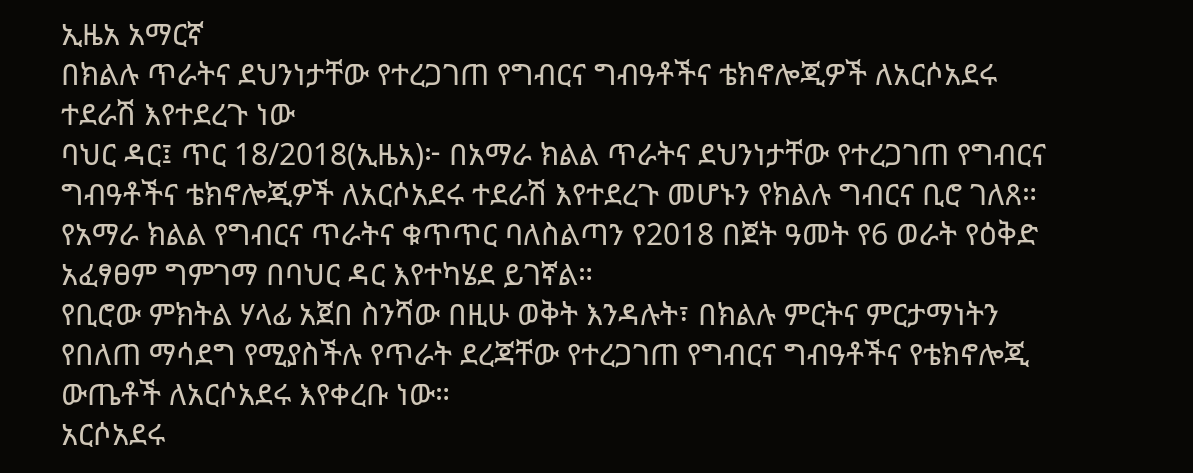ኢዜአ አማርኛ
በክልሉ ጥራትና ደህንነታቸው የተረጋገጠ የግብርና ግብዓቶችና ቴክኖሎጂዎች ለአርሶአደሩ ተደራሽ እየተደረጉ ነው
ባህር ዳር፤ ጥር 18/2018(ኢዜአ)፦ በአማራ ክልል ጥራትና ደህንነታቸው የተረጋገጠ የግብርና ግብዓቶችና ቴክኖሎጂዎች ለአርሶአደሩ ተደራሽ እየተደረጉ መሆኑን የክልሉ ግብርና ቢሮ ገለጸ።
የአማራ ክልል የግብርና ጥራትና ቁጥጥር ባለስልጣን የ2018 በጀት ዓመት የ6 ወራት የዕቅድ አፈፃፀም ግምገማ በባህር ዳር እየተካሄደ ይገኛል።
የቢሮው ምክትል ሃላፊ አጀበ ስንሻው በዚሁ ወቅት እንዳሉት፣ በክልሉ ምርትና ምርታማነትን የበለጠ ማሳደግ የሚያስችሉ የጥራት ደረጃቸው የተረጋገጠ የግብርና ግብዓቶችና የቴክኖሎጂ ውጤቶች ለአርሶአደሩ እየቀረቡ ነው።
አርሶአደሩ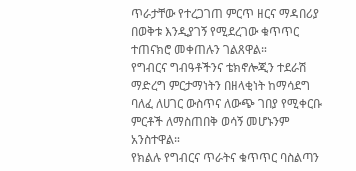ጥራታቸው የተረጋገጠ ምርጥ ዘርና ማዳበሪያ በወቅቱ እንዲያገኝ የሚደረገው ቁጥጥር ተጠናክሮ መቀጠሉን ገልጸዋል።
የግብርና ግብዓቶችንና ቴክኖሎጂን ተደራሽ ማድረግ ምርታማነትን በዘላቂነት ከማሳደግ ባለፈ ለሀገር ውስጥና ለውጭ ገበያ የሚቀርቡ ምርቶች ለማስጠበቅ ወሳኝ መሆኑንም አንስተዋል።
የክልሉ የግብርና ጥራትና ቁጥጥር ባስልጣን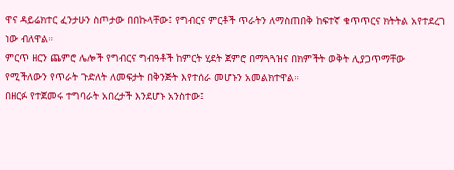ዋና ዳይሬክተር ፈንታሁን ስጦታው በበኩላቸው፤ የግብርና ምርቶች ጥራትን ለማስጠበቅ ከፍተኛ ቁጥጥርና ክትትል አየተደረገ ነው ብለዋል።
ምርጥ ዘርን ጨምሮ ሌሎች የግብርና ግብዓቶች ከምርት ሂደት ጀምሮ በማጓጓዝና በክምችት ወቅት ሊያጋጥማቸው የሚችለውን የጥራት ጉድለት ለመፍታት በቅንጅት እየተሰራ መሆኑን አመልክተዋል።
በዘርፉ የተጀመሩ ተግባራት አበረታች እንደሆኑ አንስተው፤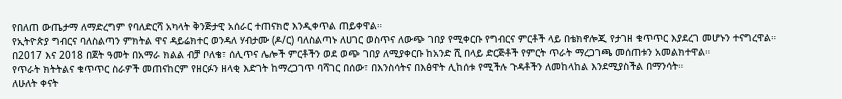የበለጠ ውጤታማ ለማድረግም የባለድርሻ አካላት ቅንጅታዊ አሰራር ተጠናክሮ እንዲቀጥል ጠይቀዋል።
የኢትዮጵያ ግብርና ባለስልጣን ምክትል ዋና ዳይሬክተር ወንዳለ ሃብታሙ (ዶ/ር) ባለስልጣኑ ለሀገር ወስጥና ለውጭ ገበያ የሚቀርቡ የግብርና ምርቶች ላይ በቴክኖሎጂ የታገዘ ቁጥጥር እያደረገ መሆኑን ተናግረዋል።
በ2017 እና 2018 በጀት ዓመት በአማራ ክልል ብቻ ቦለቄ፣ ሰሊጥና ሌሎች ምርቶችን ወደ ወጭ ገበያ ለሚያቀርቡ ከአንድ ሺ በላይ ድርጅቶች የምርት ጥራት ማረጋገጫ መሰጠቱን አመልክተዋል።
የጥራት ክትትልና ቁጥጥር ስራዎች መጠናከርም የዘርፉን ዘላቂ እድገት ከማረጋገጥ ባሻገር በሰው፣ በእንስሳትና በእፅዋት ሊከሰቱ የሚችሉ ጉዳቶችን ለመከላከል እንደሚያስችል በማንሳት።
ለሁለት ቀናት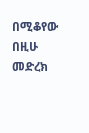በሚቆየው በዚሁ መድረክ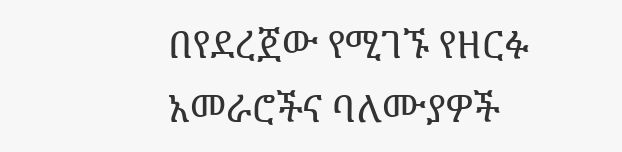በየደረጀው የሚገኙ የዘርፉ አመራሮችና ባለሙያዎች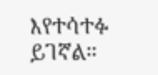እየተሳተፉ ይገኛል።